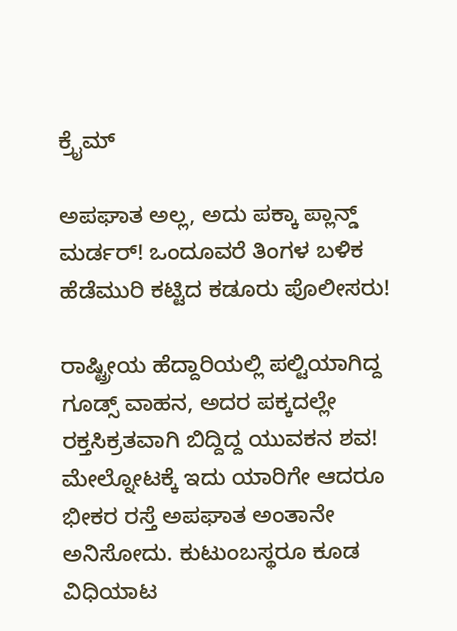ಕ್ರೈಮ್

ಅಪಘಾತ ಅಲ್ಲ, ಅದು ಪಕ್ಕಾ ಪ್ಲಾನ್ಡ್ ಮರ್ಡರ್! ಒಂದೂವರೆ ತಿಂಗಳ ಬಳಿಕ ಹೆಡೆಮುರಿ ಕಟ್ಟಿದ ಕಡೂರು ಪೊಲೀಸರು!

ರಾಷ್ಟ್ರೀಯ ಹೆದ್ದಾರಿಯಲ್ಲಿ ಪಲ್ಟಿಯಾಗಿದ್ದ ಗೂಡ್ಸ್ ವಾಹನ, ಅದರ ಪಕ್ಕದಲ್ಲೇ ರಕ್ತಸಿಕ್ರತವಾಗಿ ಬಿದ್ದಿದ್ದ ಯುವಕನ ಶವ! ಮೇಲ್ನೋಟಕ್ಕೆ ಇದು ಯಾರಿಗೇ ಆದರೂ ಭೀಕರ ರಸ್ತೆ ಅಪಘಾತ ಅಂತಾನೇ ಅನಿಸೋದು. ಕುಟುಂಬಸ್ಥರೂ ಕೂಡ ವಿಧಿಯಾಟ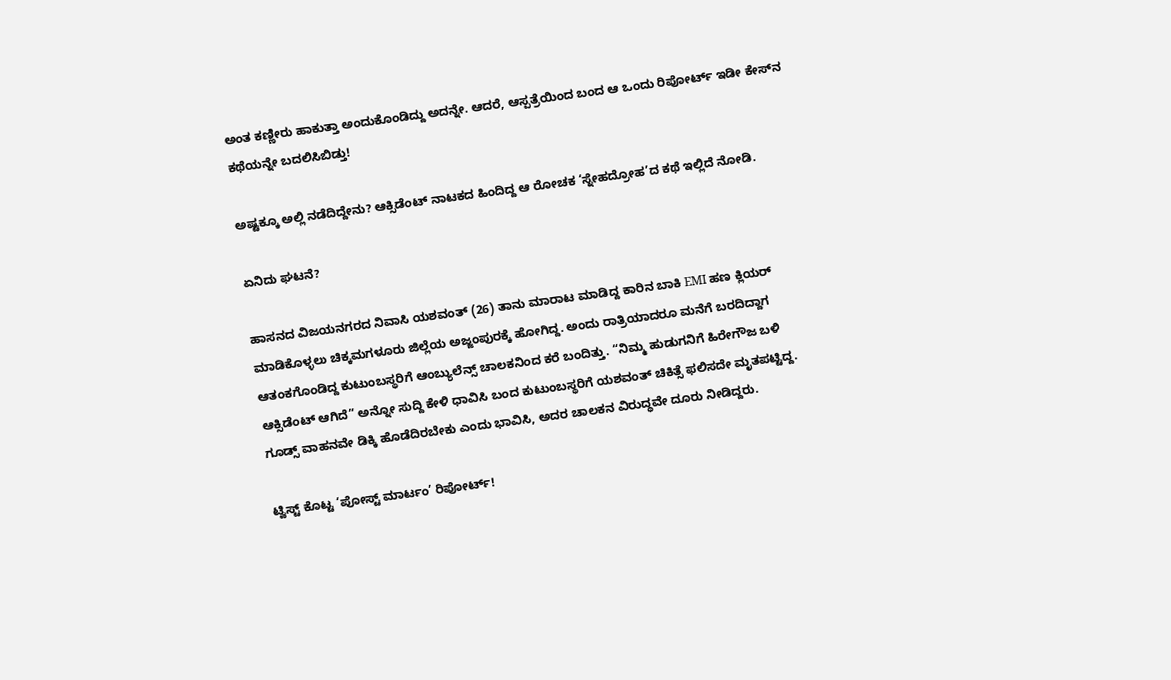ಅಂತ ಕಣ್ಣೀರು ಹಾಕುತ್ತಾ ಅಂದುಕೊಂಡಿದ್ದು ಅದನ್ನೇ. ಆದರೆ, ಆಸ್ಪತ್ರೆಯಿಂದ ಬಂದ ಆ ಒಂದು ರಿಪೋರ್ಟ್ ಇಡೀ ಕೇಸ್‌ನ ಕಥೆಯನ್ನೇ ಬದಲಿಸಿಬಿಡ್ತು!

ಅಷ್ಟಕ್ಕೂ ಅಲ್ಲಿ ನಡೆದಿದ್ದೇನು? ಆಕ್ಸಿಡೆಂಟ್ ನಾಟಕದ ಹಿಂದಿದ್ದ ಆ ರೋಚಕ ‘ಸ್ನೇಹದ್ರೋಹ’ದ ಕಥೆ ಇಲ್ಲಿದೆ ನೋಡಿ.

ಏನಿದು ಘಟನೆ?

ಹಾಸನದ ವಿಜಯನಗರದ ನಿವಾಸಿ ಯಶವಂತ್ (26) ತಾನು ಮಾರಾಟ ಮಾಡಿದ್ದ ಕಾರಿನ ಬಾಕಿ EMI ಹಣ ಕ್ಲಿಯರ್ ಮಾಡಿಕೊಳ್ಳಲು ಚಿಕ್ಕಮಗಳೂರು ಜಿಲ್ಲೆಯ ಅಜ್ಜಂಪುರಕ್ಕೆ ಹೋಗಿದ್ದ. ಅಂದು ರಾತ್ರಿಯಾದರೂ ಮನೆಗೆ ಬರದಿದ್ದಾಗ ಆತಂಕಗೊಂಡಿದ್ದ ಕುಟುಂಬಸ್ಥರಿಗೆ ಆಂಬ್ಯುಲೆನ್ಸ್ ಚಾಲಕನಿಂದ ಕರೆ ಬಂದಿತ್ತು. “ನಿಮ್ಮ ಹುಡುಗನಿಗೆ ಹಿರೇಗೌಜ ಬಳಿ ಆಕ್ಸಿಡೆಂಟ್ ಆಗಿದೆ” ಅನ್ನೋ ಸುದ್ದಿ ಕೇಳಿ ಧಾವಿಸಿ ಬಂದ ಕುಟುಂಬಸ್ಥರಿಗೆ ಯಶವಂತ್ ಚಿಕಿತ್ಸೆ ಫಲಿಸದೇ ಮೃತಪಟ್ಟಿದ್ದ. ಗೂಡ್ಸ್ ವಾಹನವೇ ಡಿಕ್ಕಿ ಹೊಡೆದಿರಬೇಕು ಎಂದು ಭಾವಿಸಿ, ಅದರ ಚಾಲಕನ ವಿರುದ್ಧವೇ ದೂರು ನೀಡಿದ್ದರು.

ಟ್ವಿಸ್ಟ್ ಕೊಟ್ಟ ‘ಪೋಸ್ಟ್ ಮಾರ್ಟಂ’ ರಿಪೋರ್ಟ್!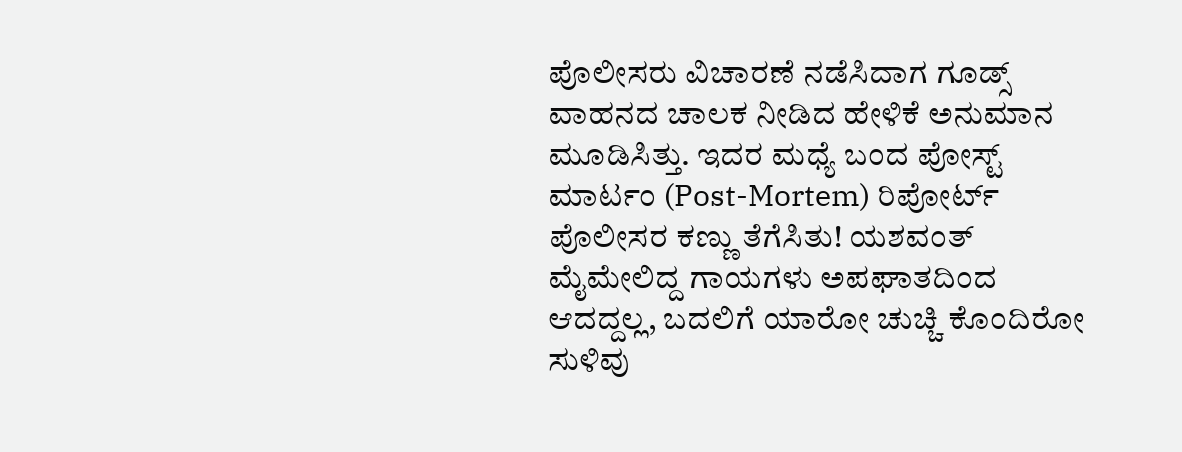ಪೊಲೀಸರು ವಿಚಾರಣೆ ನಡೆಸಿದಾಗ ಗೂಡ್ಸ್ ವಾಹನದ ಚಾಲಕ ನೀಡಿದ ಹೇಳಿಕೆ ಅನುಮಾನ ಮೂಡಿಸಿತ್ತು. ಇದರ ಮಧ್ಯೆ ಬಂದ ಪೋಸ್ಟ್ ಮಾರ್ಟಂ (Post-Mortem) ರಿಪೋರ್ಟ್ ಪೊಲೀಸರ ಕಣ್ಣು ತೆಗೆಸಿತು! ಯಶವಂತ್ ಮೈಮೇಲಿದ್ದ ಗಾಯಗಳು ಅಪಘಾತದಿಂದ ಆದದ್ದಲ್ಲ, ಬದಲಿಗೆ ಯಾರೋ ಚುಚ್ಚಿ ಕೊಂದಿರೋ ಸುಳಿವು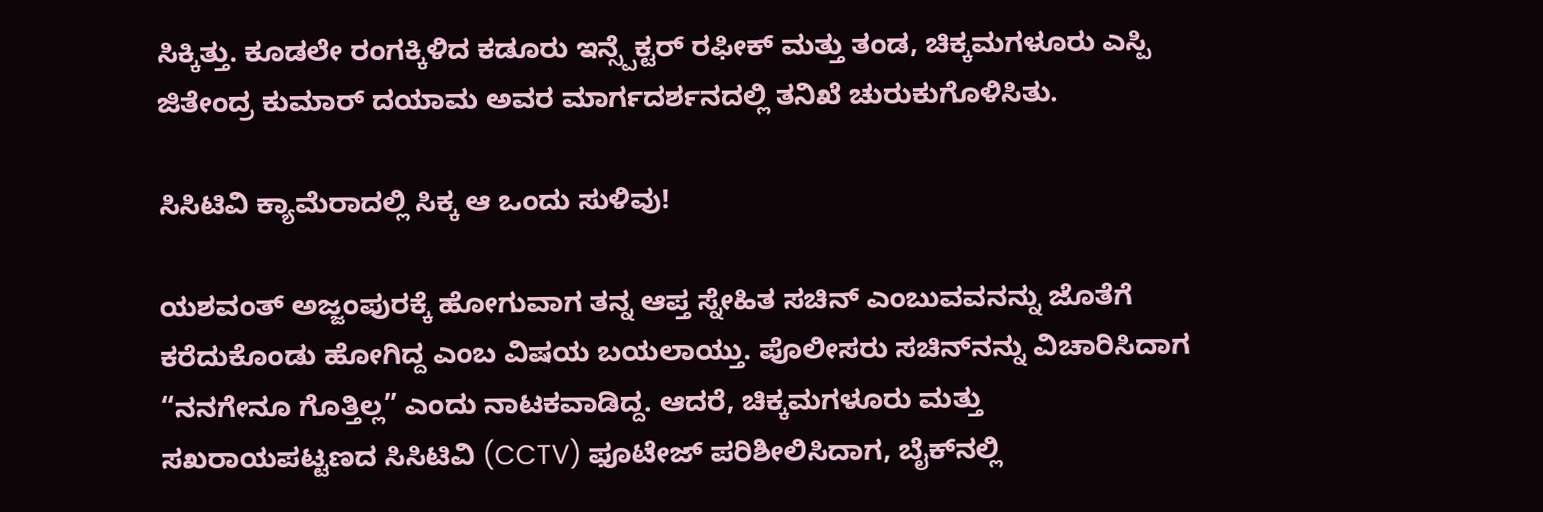ಸಿಕ್ಕಿತ್ತು. ಕೂಡಲೇ ರಂಗಕ್ಕಿಳಿದ ಕಡೂರು ಇನ್ಸ್ಪೆಕ್ಟರ್ ರಫೀಕ್ ಮತ್ತು ತಂಡ, ಚಿಕ್ಕಮಗಳೂರು ಎಸ್ಪಿ ಜಿತೇಂದ್ರ ಕುಮಾರ್ ದಯಾಮ ಅವರ ಮಾರ್ಗದರ್ಶನದಲ್ಲಿ ತನಿಖೆ ಚುರುಕುಗೊಳಿಸಿತು.

ಸಿಸಿಟಿವಿ ಕ್ಯಾಮೆರಾದಲ್ಲಿ ಸಿಕ್ಕ ಆ ಒಂದು ಸುಳಿವು!

ಯಶವಂತ್ ಅಜ್ಜಂಪುರಕ್ಕೆ ಹೋಗುವಾಗ ತನ್ನ ಆಪ್ತ ಸ್ನೇಹಿತ ಸಚಿನ್ ಎಂಬುವವನನ್ನು ಜೊತೆಗೆ ಕರೆದುಕೊಂಡು ಹೋಗಿದ್ದ ಎಂಬ ವಿಷಯ ಬಯಲಾಯ್ತು. ಪೊಲೀಸರು ಸಚಿನ್‌ನನ್ನು ವಿಚಾರಿಸಿದಾಗ “ನನಗೇನೂ ಗೊತ್ತಿಲ್ಲ” ಎಂದು ನಾಟಕವಾಡಿದ್ದ. ಆದರೆ, ಚಿಕ್ಕಮಗಳೂರು ಮತ್ತು ಸಖರಾಯಪಟ್ಟಣದ ಸಿಸಿಟಿವಿ (CCTV) ಫೂಟೇಜ್ ಪರಿಶೀಲಿಸಿದಾಗ, ಬೈಕ್‌ನಲ್ಲಿ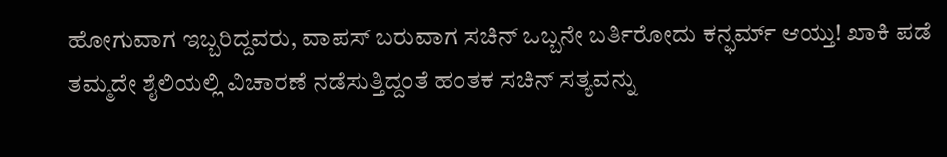ಹೋಗುವಾಗ ಇಬ್ಬರಿದ್ದವರು, ವಾಪಸ್ ಬರುವಾಗ ಸಚಿನ್ ಒಬ್ಬನೇ ಬರ್ತಿರೋದು ಕನ್ಫರ್ಮ್ ಆಯ್ತು! ಖಾಕಿ ಪಡೆ ತಮ್ಮದೇ ಶೈಲಿಯಲ್ಲಿ ವಿಚಾರಣೆ ನಡೆಸುತ್ತಿದ್ದಂತೆ ಹಂತಕ ಸಚಿನ್ ಸತ್ಯವನ್ನು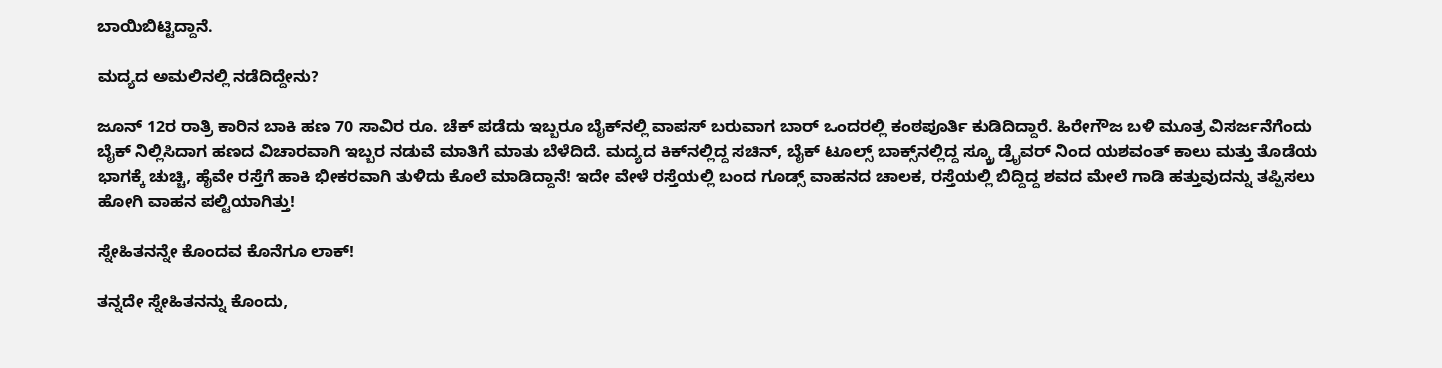ಬಾಯಿಬಿಟ್ಟಿದ್ದಾನೆ.

ಮದ್ಯದ ಅಮಲಿನಲ್ಲಿ ನಡೆದಿದ್ದೇನು?

ಜೂನ್ 12ರ ರಾತ್ರಿ ಕಾರಿನ ಬಾಕಿ ಹಣ 70 ಸಾವಿರ ರೂ. ಚೆಕ್ ಪಡೆದು ಇಬ್ಬರೂ ಬೈಕ್‌ನಲ್ಲಿ ವಾಪಸ್ ಬರುವಾಗ ಬಾರ್ ಒಂದರಲ್ಲಿ ಕಂಠಪೂರ್ತಿ ಕುಡಿದಿದ್ದಾರೆ. ಹಿರೇಗೌಜ ಬಳಿ ಮೂತ್ರ ವಿಸರ್ಜನೆಗೆಂದು ಬೈಕ್ ನಿಲ್ಲಿಸಿದಾಗ ಹಣದ ವಿಚಾರವಾಗಿ ಇಬ್ಬರ ನಡುವೆ ಮಾತಿಗೆ ಮಾತು ಬೆಳೆದಿದೆ. ಮದ್ಯದ ಕಿಕ್‌ನಲ್ಲಿದ್ದ ಸಚಿನ್, ಬೈಕ್ ಟೂಲ್ಸ್ ಬಾಕ್ಸ್‌ನಲ್ಲಿದ್ದ ಸ್ಕ್ರೂ ಡ್ರೈವರ್‌ ನಿಂದ ಯಶವಂತ್ ಕಾಲು ಮತ್ತು ತೊಡೆಯ ಭಾಗಕ್ಕೆ ಚುಚ್ಚಿ, ಹೈವೇ ರಸ್ತೆಗೆ ಹಾಕಿ ಭೀಕರವಾಗಿ ತುಳಿದು ಕೊಲೆ ಮಾಡಿದ್ದಾನೆ! ಇದೇ ವೇಳೆ ರಸ್ತೆಯಲ್ಲಿ ಬಂದ ಗೂಡ್ಸ್ ವಾಹನದ ಚಾಲಕ, ರಸ್ತೆಯಲ್ಲಿ ಬಿದ್ದಿದ್ದ ಶವದ ಮೇಲೆ ಗಾಡಿ ಹತ್ತುವುದನ್ನು ತಪ್ಪಿಸಲು ಹೋಗಿ ವಾಹನ ಪಲ್ಟಿಯಾಗಿತ್ತು!

ಸ್ನೇಹಿತನನ್ನೇ ಕೊಂದವ ಕೊನೆಗೂ ಲಾಕ್!

ತನ್ನದೇ ಸ್ನೇಹಿತನನ್ನು ಕೊಂದು,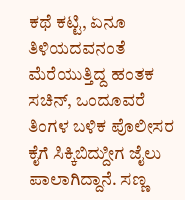ಕಥೆ ಕಟ್ಟಿ, ಏನೂ ತಿಳಿಯದವನಂತೆ ಮೆರೆಯುತ್ತಿದ್ದ ಹಂತಕ ಸಚಿನ್, ಒಂದೂವರೆ ತಿಂಗಳ ಬಳಿಕ ಪೊಲೀಸರ ಕೈಗೆ ಸಿಕ್ಕಿಬಿದ್ದುೀಗ ಜೈಲು ಪಾಲಾಗಿದ್ದಾನೆ. ಸಣ್ಣ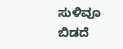ಸುಳಿವೂ ಬಿಡದೆ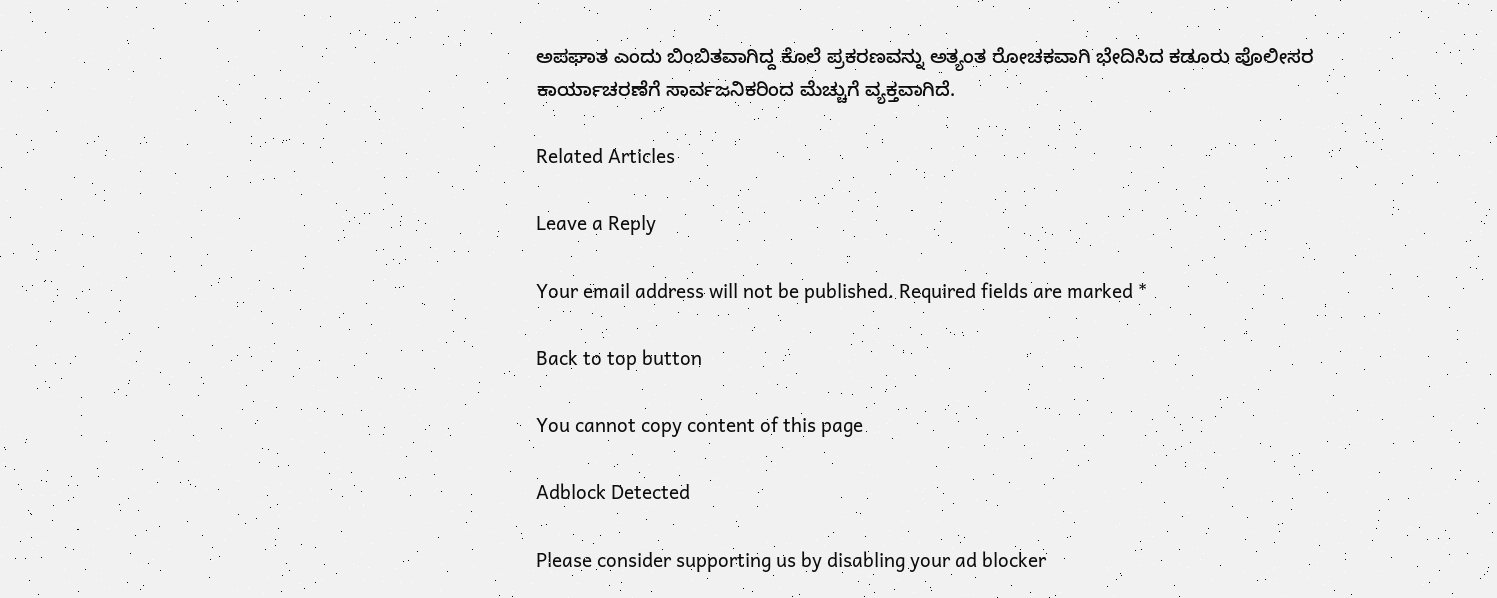ಅಪಘಾತ ಎಂದು ಬಿಂಬಿತವಾಗಿದ್ದ ಕೊಲೆ ಪ್ರಕರಣವನ್ನು ಅತ್ಯಂತ ರೋಚಕವಾಗಿ ಭೇದಿಸಿದ ಕಡೂರು ಪೊಲೀಸರ ಕಾರ್ಯಾಚರಣೆಗೆ ಸಾರ್ವಜನಿಕರಿಂದ ಮೆಚ್ಚುಗೆ ವ್ಯಕ್ತವಾಗಿದೆ.

Related Articles

Leave a Reply

Your email address will not be published. Required fields are marked *

Back to top button

You cannot copy content of this page

Adblock Detected

Please consider supporting us by disabling your ad blocker